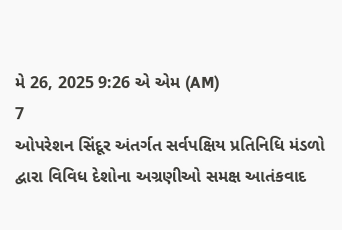મે 26, 2025 9:26 એ એમ (AM)
7
ઓપરેશન સિંદૂર અંતર્ગત સર્વપક્ષિય પ્રતિનિધિ મંડળો દ્વારા વિવિધ દેશોના અગ્રણીઓ સમક્ષ આતંકવાદ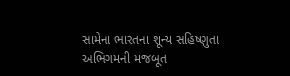સામેના ભારતના શૂન્ય સહિષ્ણુતા અભિગમની મજબૂત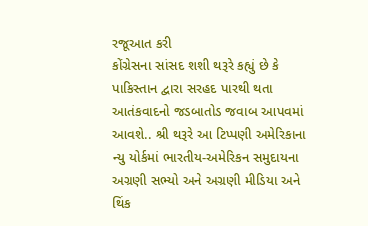રજૂઆત કરી
કોંગ્રેસના સાંસદ શશી થરૂરે કહ્યું છે કે પાકિસ્તાન દ્વારા સરહદ પારથી થતા આતંકવાદનો જડબાતોડ જવાબ આપવમાં આવશે.. શ્રી થરૂરે આ ટિપ્પણી અમેરિકાના ન્યુ યોર્કમાં ભારતીય-અમેરિકન સમુદાયના અગ્રણી સભ્યો અને અગ્રણી મીડિયા અને થિંક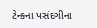ટેન્કના પસંદગીના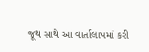જૂથ સાથે આ વાર્તાલાપમાં કરી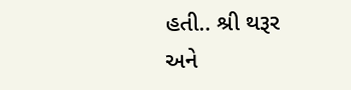હતી.. શ્રી થરૂર અને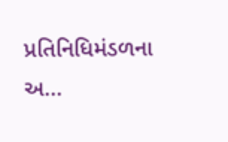પ્રતિનિધિમંડળના અ...